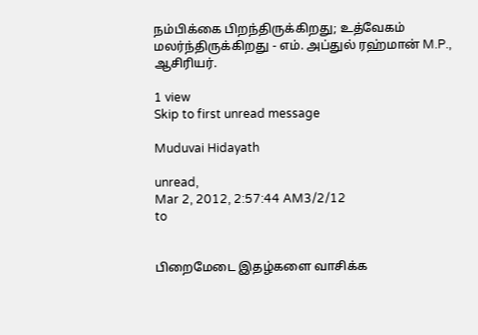நம்பிக்கை பிறந்திருக்கிறது; உத்வேகம் மலர்ந்திருக்கிறது - எம். அப்துல் ரஹ்மான் M.P., ஆசிரியர்.

1 view
Skip to first unread message

Muduvai Hidayath

unread,
Mar 2, 2012, 2:57:44 AM3/2/12
to


பிறைமேடை இதழ்களை வாசிக்க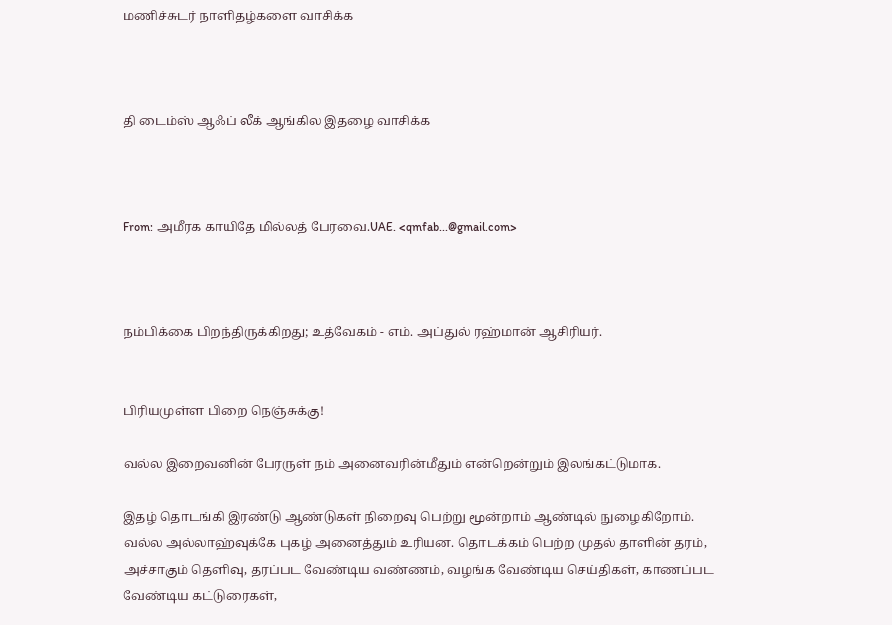மணிச்சுடர் நாளிதழ்களை வாசிக்க



தி டைம்ஸ் ஆஃப் லீக் ஆங்கில இதழை வாசிக்க



From: அமீரக காயிதே மில்லத் பேரவை.UAE. <qmfab...@gmail.com>



நம்பிக்கை பிறந்திருக்கிறது; உத்வேகம் - எம். அப்துல் ரஹ்மான் ஆசிரியர்.


பிரியமுள்ள பிறை நெஞ்சுக்கு!

வல்ல இறைவனின் பேரருள் நம் அனைவரின்மீதும் என்றென்றும் இலங்கட்டுமாக.

இதழ் தொடங்கி இரண்டு ஆண்டுகள் நிறைவு பெற்று மூன்றாம் ஆண்டில் நுழைகிறோம். வல்ல அல்லாஹ்வுக்கே புகழ் அனைத்தும் உரியன. தொடக்கம் பெற்ற முதல் தாளின் தரம், அச்சாகும் தெளிவு, தரப்பட வேண்டிய வண்ணம், வழங்க வேண்டிய செய்திகள், காணப்பட வேண்டிய கட்டுரைகள்,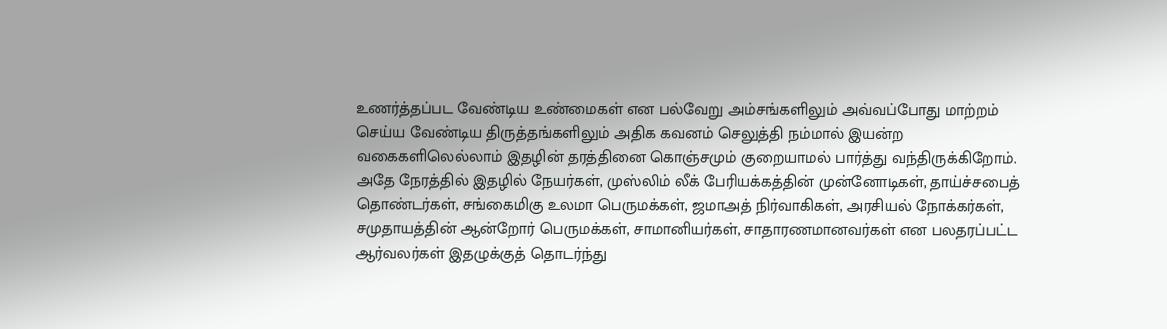உணர்த்தப்பட வேண்டிய உண்மைகள் என பல்வேறு அம்சங்களிலும் அவ்வப்போது மாற்றம் செய்ய வேண்டிய திருத்தங்களிலும் அதிக கவனம் செலுத்தி நம்மால் இயன்ற வகைகளிலெல்லாம் இதழின் தரத்தினை கொஞ்சமும் குறையாமல் பார்த்து வந்திருக்கிறோம். அதே நேரத்தில் இதழில் நேயர்கள், முஸ்லிம் லீக் பேரியக்கத்தின் முன்னோடிகள், தாய்ச்சபைத் தொண்டர்கள், சங்கைமிகு உலமா பெருமக்கள், ஜமாஅத் நிர்வாகிகள், அரசியல் நோக்கர்கள், சமுதாயத்தின் ஆன்றோர் பெருமக்கள், சாமானியர்கள், சாதாரணமானவர்கள் என பலதரப்பட்ட ஆர்வலர்கள் இதழுக்குத் தொடர்ந்து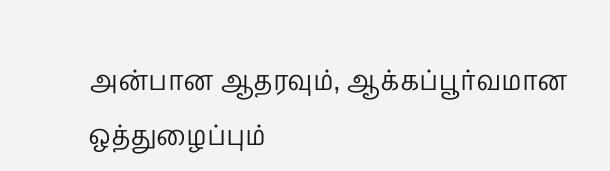அன்பான ஆதரவும், ஆக்கப்பூர்வமான ஒத்துழைப்பும்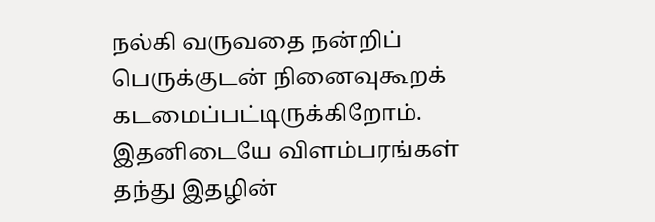நல்கி வருவதை நன்றிப் பெருக்குடன் நினைவுகூறக் கடமைப்பட்டிருக்கிறோம். இதனிடையே விளம்பரங்கள் தந்து இதழின்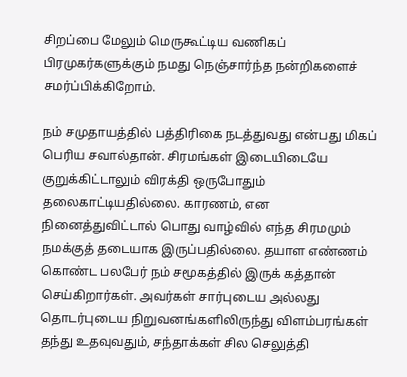சிறப்பை மேலும் மெருகூட்டிய வணிகப் பிரமுகர்களுக்கும் நமது நெஞ்சார்ந்த நன்றிகளைச் சமர்ப்பிக்கிறோம்.

நம் சமுதாயத்தில் பத்திரிகை நடத்துவது என்பது மிகப் பெரிய சவால்தான். சிரமங்கள் இடையிடையே குறுக்கிட்டாலும் விரக்தி ஒருபோதும் தலைகாட்டியதில்லை. காரணம், என நினைத்துவிட்டால் பொது வாழ்வில் எந்த சிரமமும் நமக்குத் தடையாக இருப்பதில்லை. தயாள எண்ணம் கொண்ட பலபேர் நம் சமூகத்தில் இருக் கத்தான் செய்கிறார்கள். அவர்கள் சார்புடைய அல்லது தொடர்புடைய நிறுவனங்களிலிருந்து விளம்பரங்கள் தந்து உதவுவதும், சந்தாக்கள் சில செலுத்தி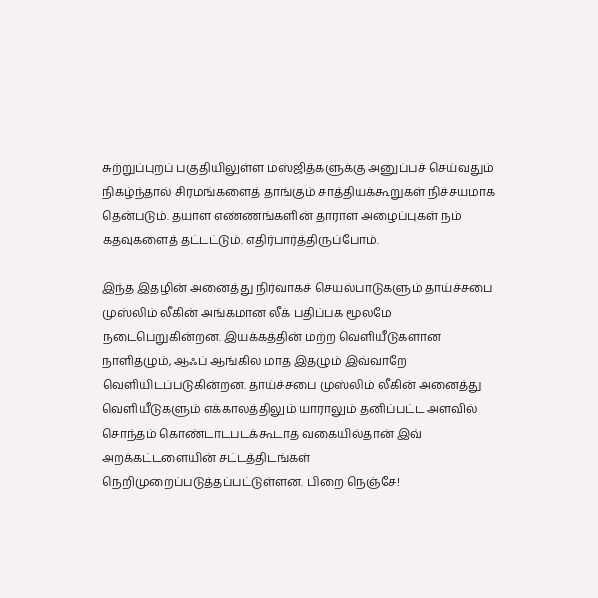சுற்றுப்புறப் பகுதியிலுள்ள மஸ்ஜித்களுக்கு அனுப்பச் செய்வதும் நிகழ்ந்தால் சிரமங்களைத் தாங்கும் சாத்தியக்கூறுகள் நிச்சயமாக தென்படும். தயாள எண்ணங்களின் தாராள அழைப்புகள் நம் கதவுகளைத் தட்டட்டும். எதிர்பார்த்திருப்போம்.

இந்த இதழின் அனைத்து நிர்வாகச் செயல்பாடுகளும் தாய்ச்சபை முஸ்லிம் லீகின் அங்கமான லீக் பதிப்பக மூலமே நடைபெறுகின்றன. இயக்கத்தின் மற்ற வெளியீடுகளான நாளிதழும், ஆஃப் ஆங்கில மாத இதழும் இவ்வாறே வெளியிடப்படுகின்றன. தாய்ச்சபை முஸ்லிம் லீகின் அனைத்து வெளியீடுகளும் எக்காலத்திலும் யாராலும் தனிப்பட்ட அளவில் சொந்தம் கொண்டாடபடக்கூடாத வகையில்தான் இவ் அறக்கட்டளையின் சட்டத்திடங்கள் நெறிமுறைப்படுத்தப்பட்டுள்ளன. பிறை நெஞ்சே!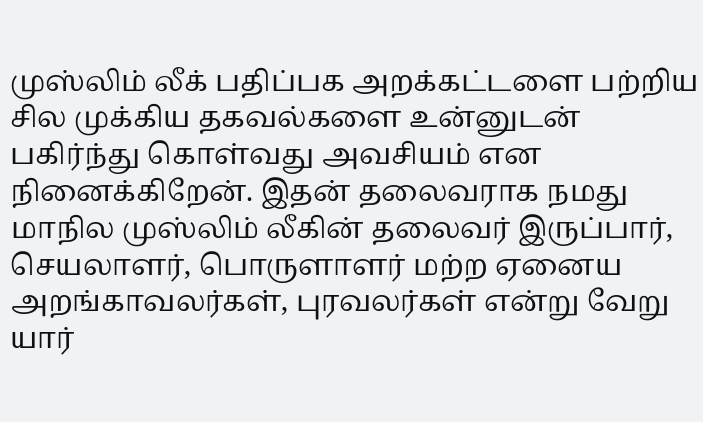முஸ்லிம் லீக் பதிப்பக அறக்கட்டளை பற்றிய சில முக்கிய தகவல்களை உன்னுடன் பகிர்ந்து கொள்வது அவசியம் என நினைக்கிறேன். இதன் தலைவராக நமது மாநில முஸ்லிம் லீகின் தலைவர் இருப்பார், செயலாளர், பொருளாளர் மற்ற ஏனைய அறங்காவலர்கள், புரவலர்கள் என்று வேறு யார்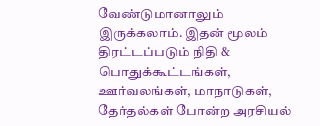வேண்டுமானாலும் இருக்கலாம். இதன் மூலம் திரட்டப்படும் நிதி & பொதுக்கூட்டங்கள், ஊர்வலங்கள், மாநாடுகள், தேர்தல்கள் போன்ற அரசியல்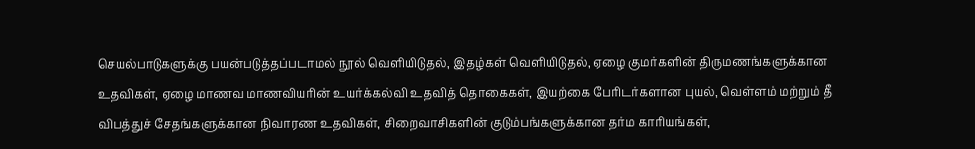செயல்பாடுகளுக்கு பயன்படுத்தப்படாமல் நூல் வெளியிடுதல், இதழ்கள் வெளியிடுதல், ஏழை குமர்களின் திருமணங்களுக்கான உதவிகள், ஏழை மாணவ மாணவியரின் உயர்க்கல்வி உதவித் தொகைகள், இயற்கை பேரிடர்களான புயல், வெள்ளம் மற்றும் தீ விபத்துச் சேதங்களுக்கான நிவாரண உதவிகள், சிறைவாசிகளின் குடும்பங்களுக்கான தர்ம காரியங்கள்,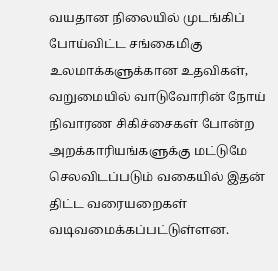வயதான நிலையில் முடங்கிப் போய்விட்ட சங்கைமிகு உலமாக்களுக்கான உதவிகள், வறுமையில் வாடுவோரின் நோய் நிவாரண சிகிச்சைகள் போன்ற அறக்காரியங்களுக்கு மட்டுமே செலவிடப்படும் வகையில் இதன் திட்ட வரையறைகள் வடிவமைக்கப்பட்டுள்ளன.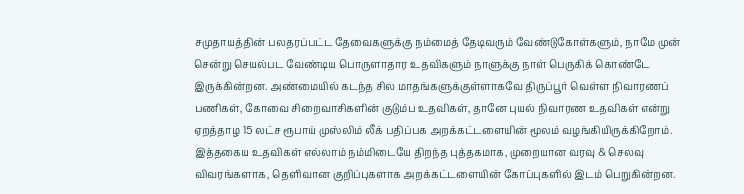சமுதாயத்தின் பலதரப்பட்ட தேவைகளுக்கு நம்மைத் தேடிவரும் வேண்டுகோள்களும், நாமே முன் சென்று செயல்பட வேண்டிய பொருளாதார உதவிகளும் நாளுக்கு நாள் பெருகிக் கொண்டே இருக்கின்றன. அண்மையில் கடந்த சில மாதங்களுக்குள்ளாகவே திருப்பூர் வெள்ள நிவாரணப் பணிகள், கோவை சிறைவாசிகளின் குடும்ப உதவிகள், தானே புயல் நிவாரண உதவிகள் என்று ஏறத்தாழ 15 லட்ச ரூபாய் முஸ்லிம் லீக் பதிப்பக அறக்கட்டளையின் மூலம் வழங்கியிருக்கிறோம். இத்தகைய உதவிகள் எல்லாம் நம்மிடையே திறந்த புத்தகமாக, முறையான வரவு & செலவு விவரங்களாக, தெளிவான குறிப்புகளாக அறக்கட்டளையின் கோப்புகளில் இடம் பெறுகின்றன.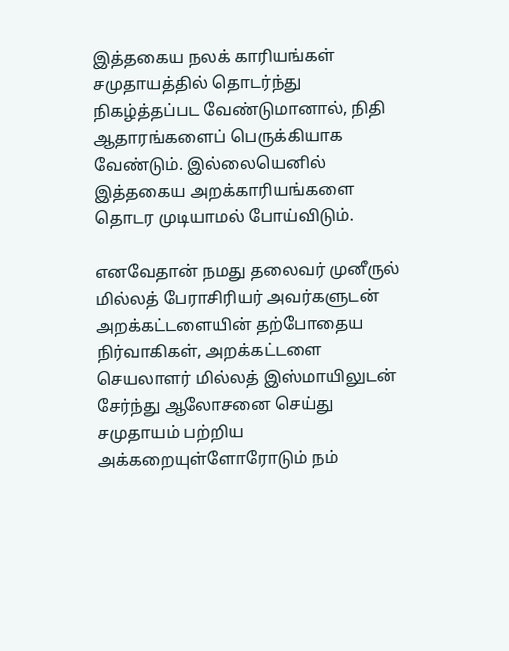இத்தகைய நலக் காரியங்கள் சமுதாயத்தில் தொடர்ந்து நிகழ்த்தப்பட வேண்டுமானால், நிதி ஆதாரங்களைப் பெருக்கியாக வேண்டும். இல்லையெனில் இத்தகைய அறக்காரியங்களை தொடர முடியாமல் போய்விடும்.

எனவேதான் நமது தலைவர் முனீருல் மில்லத் பேராசிரியர் அவர்களுடன் அறக்கட்டளையின் தற்போதைய நிர்வாகிகள், அறக்கட்டளை செயலாளர் மில்லத் இஸ்மாயிலுடன் சேர்ந்து ஆலோசனை செய்து சமுதாயம் பற்றிய அக்கறையுள்ளோரோடும் நம்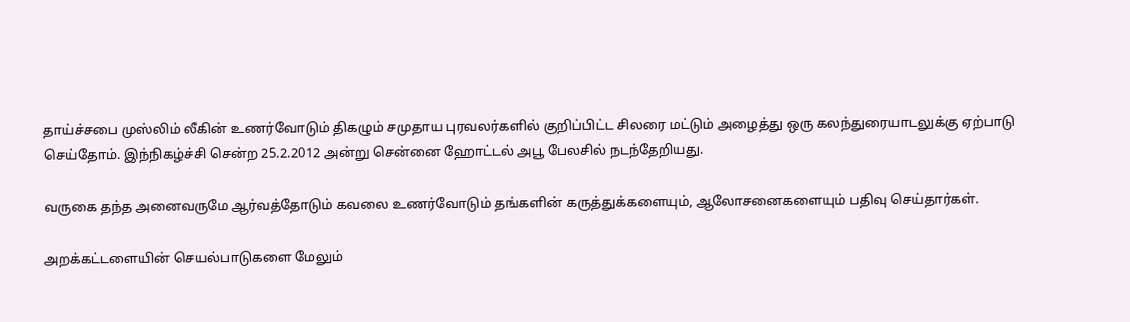தாய்ச்சபை முஸ்லிம் லீகின் உணர்வோடும் திகழும் சமுதாய புரவலர்களில் குறிப்பிட்ட சிலரை மட்டும் அழைத்து ஒரு கலந்துரையாடலுக்கு ஏற்பாடு செய்தோம். இந்நிகழ்ச்சி சென்ற 25.2.2012 அன்று சென்னை ஹோட்டல் அபூ பேலசில் நடந்தேறியது.

வருகை தந்த அனைவருமே ஆர்வத்தோடும் கவலை உணர்வோடும் தங்களின் கருத்துக்களையும், ஆலோசனைகளையும் பதிவு செய்தார்கள்.

அறக்கட்டளையின் செயல்பாடுகளை மேலும்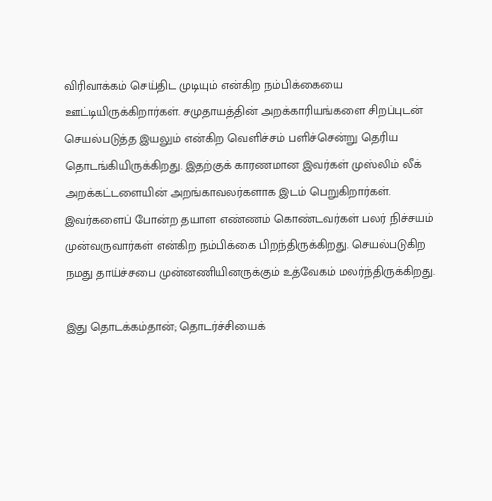விரிவாக்கம் செய்திட முடியும் என்கிற நம்பிக்கையை ஊட்டியிருக்கிறார்கள். சமுதாயத்தின் அறக்காரியங்களை சிறப்புடன் செயல்படுத்த இயலும் என்கிற வெளிச்சம் பளிச்சென்று தெரிய தொடங்கியிருக்கிறது. இதற்குக் காரணமான இவர்கள் முஸ்லிம் லீக் அறக்கட்டளையின் அறங்காவலர்களாக இடம் பெறுகிறார்கள். இவர்களைப் போன்ற தயாள எண்ணம் கொண்டவர்கள் பலர் நிச்சயம் முன்வருவார்கள் என்கிற நம்பிக்கை பிறந்திருக்கிறது. செயல்படுகிற நமது தாய்ச்சபை முன்னணியினருக்கும் உத்வேகம் மலர்ந்திருக்கிறது.

இது தொடக்கம்தான்; தொடர்ச்சியைக்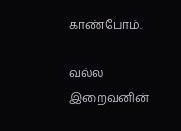காண்போம்.

வல்ல இறைவனின்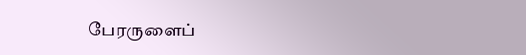பேரருளைப்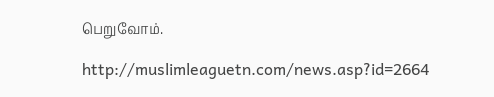பெறுவோம்.

http://muslimleaguetn.com/news.asp?id=2664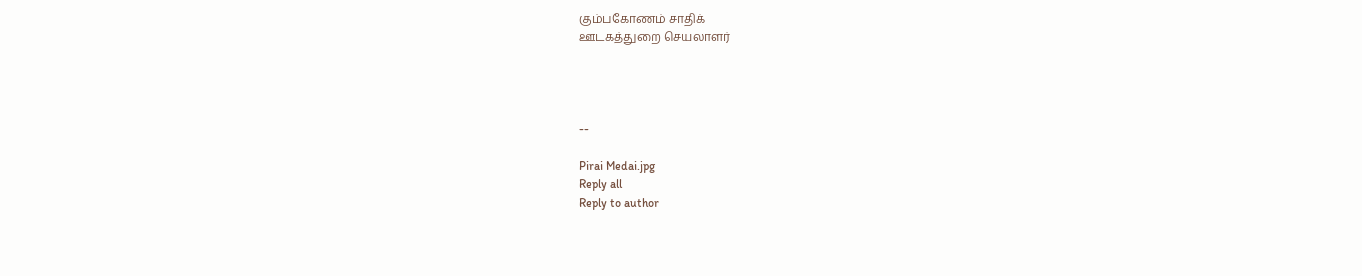கும்பகோணம் சாதிக்
ஊடகத்துறை செயலாளர்




--

Pirai Medai.jpg
Reply all
Reply to author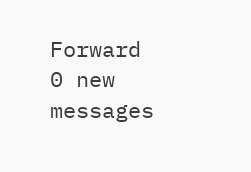Forward
0 new messages